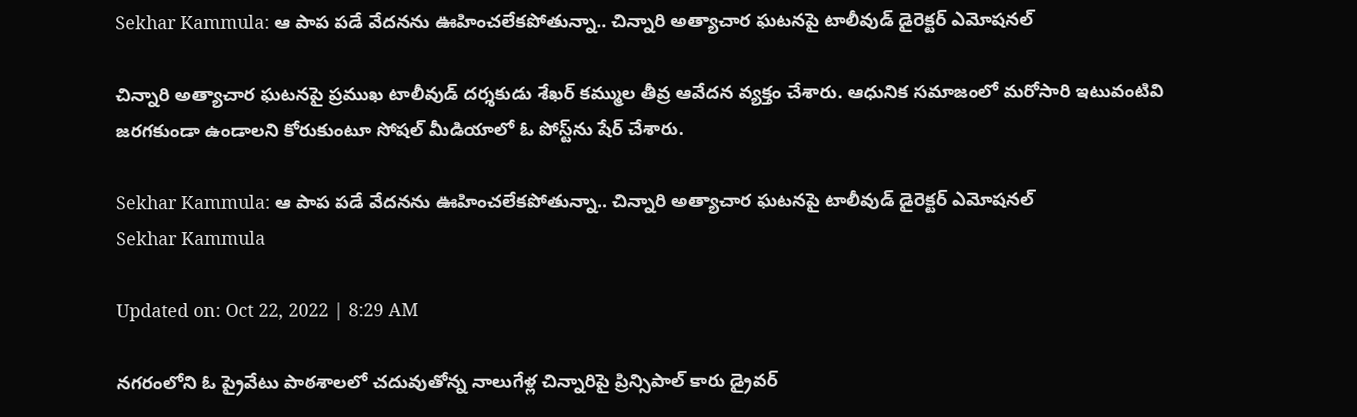Sekhar Kammula: ఆ పాప పడే వేదనను ఊహించలేకపోతున్నా.. చిన్నారి అత్యాచార ఘటనపై టాలీవుడ్‌ డైరెక్టర్‌ ఎమోషనల్‌

చిన్నారి అత్యాచార ఘటనపై ప్రముఖ టాలీవుడ్‌ దర్శకుడు శేఖర్‌ కమ్ముల తీవ్ర ఆవేదన వ్యక్తం చేశారు. ఆధునిక సమాజంలో మరోసారి ఇటువంటివి జరగకుండా ఉండాలని కోరుకుంటూ సోషల్‌ మీడియాలో ఓ పోస్ట్‌ను షేర్‌ చేశారు.

Sekhar Kammula: ఆ పాప పడే వేదనను ఊహించలేకపోతున్నా.. చిన్నారి అత్యాచార ఘటనపై టాలీవుడ్‌ డైరెక్టర్‌ ఎమోషనల్‌
Sekhar Kammula

Updated on: Oct 22, 2022 | 8:29 AM

నగరంలోని ఓ ప్రైవేటు పాఠశాలలో చదువుతోన్న నాలుగేళ్ల చిన్నారిపై ప్రిన్సిపాల్ కారు డ్రైవర్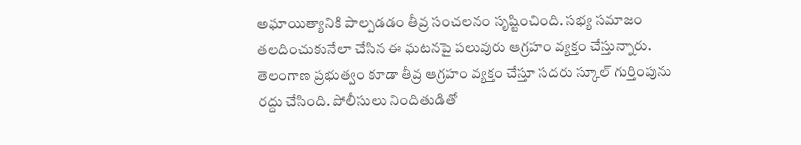అఘాయిత్యానికి పాల్పడడం తీవ్ర సంచలనం సృష్టించింది. సభ్య సమాజం తలదించుకునేలా చేసిన ఈ ఘటనపై పలువురు ఆగ్రహం వ్యక్తం చేస్తున్నారు. తెలంగాణ ప్రభుత్వం కూడా తీవ్ర ఆగ్రహం వ్యక్తం చేస్తూ సదరు స్కూల్‌ గుర్తింపును రద్దు చేసింది. పోలీసులు నిందితుడితో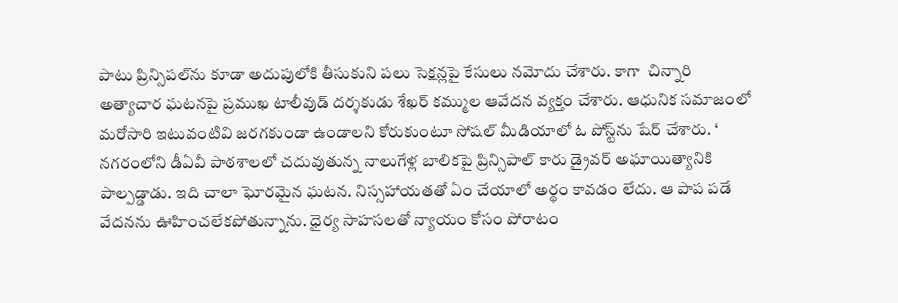పాటు ప్రిన్సిపల్‌ను కూడా అదుపులోకి తీసుకుని పలు సెక్షన్లపై కేసులు నమోదు చేశారు. కాగా  చిన్నారి అత్యాచార ఘటనపై ప్రముఖ టాలీవుడ్‌ దర్శకుడు శేఖర్‌ కమ్ముల ఆవేదన వ్యక్తం చేశారు. ఆధునిక సమాజంలో మరోసారి ఇటువంటివి జరగకుండా ఉండాలని కోరుకుంటూ సోషల్‌ మీడియాలో ఓ పోస్ట్‌ను షేర్‌ చేశారు. ‘ నగరంలోని డీఏవీ పాఠశాలలో చదువుతున్న నాలుగేళ్ల బాలికపై ప్రిన్సిపాల్ కారు డ్రైవర్ అఘాయిత్యానికి పాల్పడ్డాడు. ఇది చాలా ఘోరమైన ఘటన. నిస్సహాయతతో ఏం చేయాలో అర్థం కావడం లేదు. ఆ పాప పడే వేదనను ఊహించలేకపోతున్నాను. ధైర్య సాహసలతో న్యాయం కోసం పోరాటం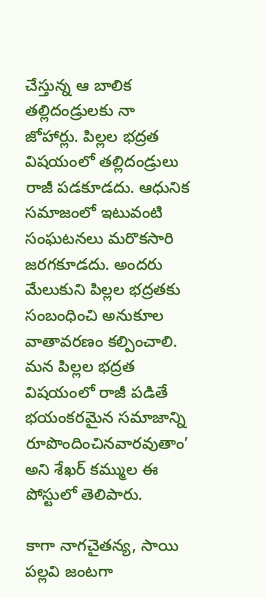చేస్తున్న ఆ బాలిక తల్లిదండ్రులకు నా జోహార్లు. పిల్లల భద్రత విషయంలో తల్లిదండ్రులు రాజీ పడకూడదు. ఆధునిక సమాజంలో ఇటువంటి సంఘటనలు మరొకసారి జరగకూడదు. అందరు మేలుకుని పిల్లల భద్రత‌కు సంబంధించి అనుకూల వాతావరణం కల్పించాలి. మన పిల్లల భద్రత విషయంలో రాజీ పడితే భయంకరమైన సమాజాన్ని రూపొందించినవారవుతాం’ అని శేఖర్ కమ్ముల ఈ పోస్టులో తెలిపారు.

కాగా నాగచైతన్య, సాయి పల్లవి జంటగా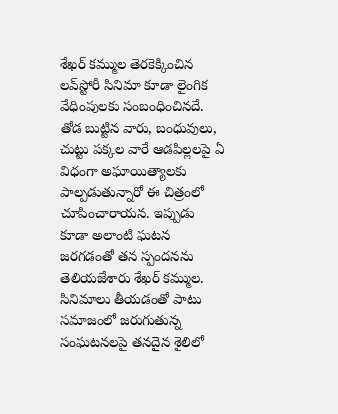శేఖర్ కమ్ముల తెరకెక్కించిన లవ్‌స్టోరీ సినిమా కూడా లైంగిక వేధింపులకు సంబంధించినదే. తోడ బుట్టిన వారు, బంధువులు, చుట్టు పక్కల వారే ఆడపిల్లలపై ఏ విధంగా అఘాయిత్యాలకు పాల్పడుతున్నారో ఈ చిత్రంలో చూపించారాయన. ఇప్పుడు కూడా అలాంటి ఘటన జరగడంతో తన స్పందనను తెలియజేశారు శేఖర్‌ కమ్ముల. సినిమాలు తీయడంతో పాటు సమాజంలో జరుగుతున్న సంఘటనలపై తనదైన శైలిలో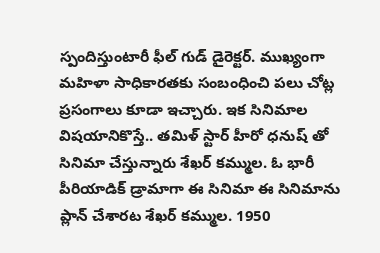స్పందిస్తుంటారీ ఫీల్‌ గుడ్‌ డైరెక్టర్‌. ముఖ్యంగా మహిళా సాధికారతకు సంబంధించి పలు చోట్ల ప్రసంగాలు కూడా ఇచ్చారు. ఇక సినిమాల విషయానికొస్తే.. తమిళ్ స్టార్ హీరో ధనుష్ తో సినిమా చేస్తున్నారు శేఖర్ కమ్ముల. ఓ భారీ పీరియాడిక్ డ్రామాగా ఈ సినిమా ఈ సినిమాను ప్లాన్ చేశారట శేఖర్ కమ్ముల. 1950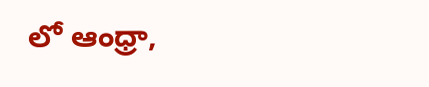లో ఆంధ్రా,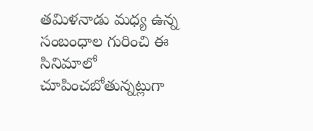తమిళనాడు మధ్య ఉన్న సంబంధాల గురించి ఈ సినిమాలో చూపించబోతున్నట్లుగా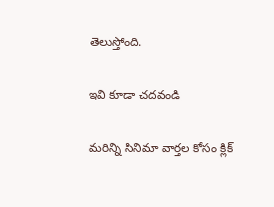తెలుస్తోంది.

ఇవి కూడా చదవండి

మరిన్ని సినిమా వార్తల కోసం క్లిక్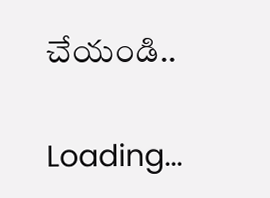చేయండి..

Loading...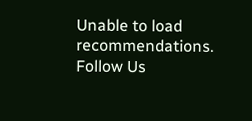Unable to load recommendations.
Follow Us